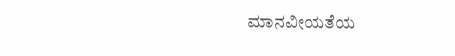ಮಾನವೀಯತೆಯ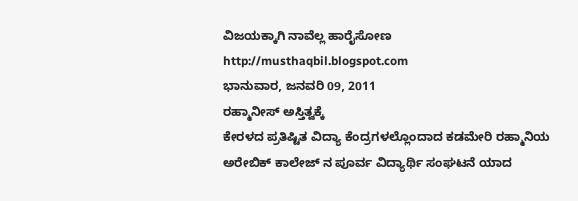ವಿಜಯಕ್ಕಾಗಿ ನಾವೆಲ್ಲ ಹಾರೈಸೋಣ http://musthaqbil.blogspot.com
ಭಾನುವಾರ, ಜನವರಿ 09, 2011
ರಹ್ಮಾನೀಸ್ ಅಸ್ತಿತ್ವಕ್ಕೆ
ಕೇರಳದ ಪ್ರತಿಷ್ಟಿತ ವಿದ್ಯಾ ಕೆಂದ್ರಗಳಲ್ಲೊಂದಾದ ಕಡಮೇರಿ ರಹ್ಮಾನಿಯ ಅರೇಬಿಕ್ ಕಾಲೇಜ್ ನ ಪೂರ್ವ ವಿದ್ಯಾರ್ಥಿ ಸಂಘಟನೆ ಯಾದ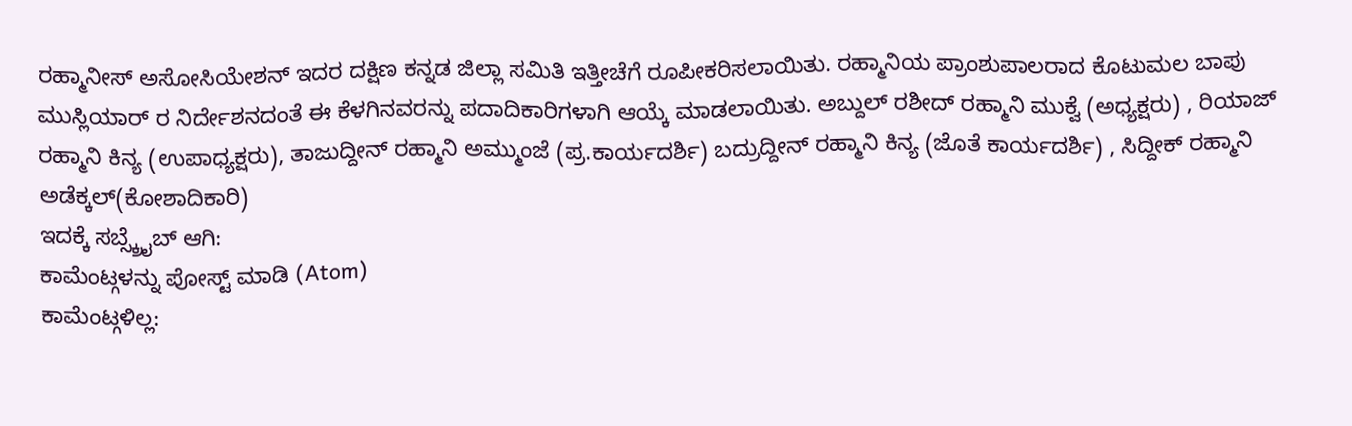ರಹ್ಮಾನೀಸ್ ಅಸೋಸಿಯೇಶನ್ ಇದರ ದಕ್ಷಿಣ ಕನ್ನಡ ಜಿಲ್ಲಾ ಸಮಿತಿ ಇತ್ತೀಚೆಗೆ ರೂಪೀಕರಿಸಲಾಯಿತು. ರಹ್ಮಾನಿಯ ಪ್ರಾಂಶುಪಾಲರಾದ ಕೊಟುಮಲ ಬಾಪು ಮುಸ್ಲಿಯಾರ್ ರ ನಿರ್ದೇಶನದಂತೆ ಈ ಕೆಳಗಿನವರನ್ನು ಪದಾದಿಕಾರಿಗಳಾಗಿ ಆಯ್ಕೆ ಮಾಡಲಾಯಿತು. ಅಬ್ದುಲ್ ರಶೀದ್ ರಹ್ಮಾನಿ ಮುಕ್ವೆ (ಅಧ್ಯಕ್ಷರು) , ರಿಯಾಜ್ ರಹ್ಮಾನಿ ಕಿನ್ಯ (ಉಪಾಧ್ಯಕ್ಷರು), ತಾಜುದ್ದೀನ್ ರಹ್ಮಾನಿ ಅಮ್ಮುಂಜೆ (ಪ್ರ.ಕಾರ್ಯದರ್ಶಿ) ಬದ್ರುದ್ದೀನ್ ರಹ್ಮಾನಿ ಕಿನ್ಯ (ಜೊತೆ ಕಾರ್ಯದರ್ಶಿ) , ಸಿದ್ದೀಕ್ ರಹ್ಮಾನಿ ಅಡೆಕ್ಕಲ್(ಕೋಶಾದಿಕಾರಿ)
ಇದಕ್ಕೆ ಸಬ್ಸ್ಕ್ರೈಬ್ ಆಗಿ:
ಕಾಮೆಂಟ್ಗಳನ್ನು ಪೋಸ್ಟ್ ಮಾಡಿ (Atom)
ಕಾಮೆಂಟ್ಗಳಿಲ್ಲ: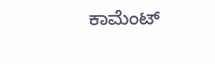ಕಾಮೆಂಟ್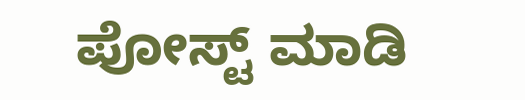ಪೋಸ್ಟ್ ಮಾಡಿ